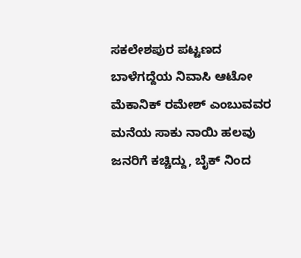ಸಕಲೇಶಪುರ ಪಟ್ಟಣದ ಬಾಳೆಗದ್ದೆಯ ನಿವಾಸಿ ಆಟೋ ಮೆಕಾನಿಕ್ ರಮೇಶ್ ಎಂಬುವವರ ಮನೆಯ ಸಾಕು ನಾಯಿ ಹಲವು ಜನರಿಗೆ ಕಚ್ಚಿದ್ದು, ಬೈಕ್ ನಿಂದ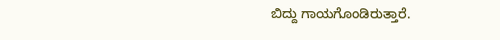ಬಿದ್ದು ಗಾಯಗೊಂಡಿರುತ್ತಾರೆ.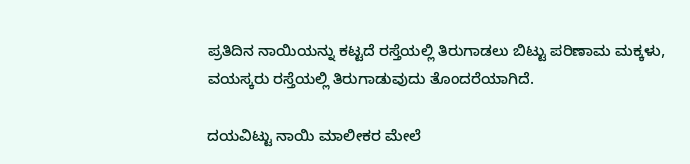ಪ್ರತಿದಿನ ನಾಯಿಯನ್ನು ಕಟ್ಟದೆ ರಸ್ತೆಯಲ್ಲಿ ತಿರುಗಾಡಲು ಬಿಟ್ಟು ಪರಿಣಾಮ ಮಕ್ಕಳು, ವಯಸ್ಕರು ರಸ್ತೆಯಲ್ಲಿ ತಿರುಗಾಡುವುದು ತೊಂದರೆಯಾಗಿದೆ.

ದಯವಿಟ್ಟು ನಾಯಿ ಮಾಲೀಕರ ಮೇಲೆ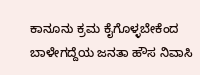ಕಾನೂನು ಕ್ರಮ ಕೈಗೊಳ್ಳಬೇಕೆಂದ ಬಾಳೇಗದ್ದೆಯ ಜನತಾ ಹೌಸ ನಿವಾಸಿ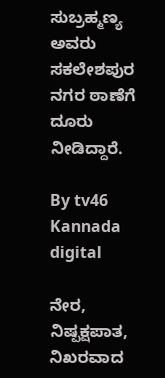ಸುಬ್ರಹ್ಮಣ್ಯ ಅವರು ಸಕಲೇಶಪುರ ನಗರ ಠಾಣೆಗೆ ದೂರು ನೀಡಿದ್ದಾರೆ.

By tv46 Kannada digital

ನೇರ, ನಿಷ್ಪಕ್ಷಪಾತ, ನಿಖರವಾದ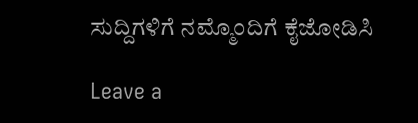ಸುದ್ದಿಗಳಿಗೆ ನಮ್ಮೊಂದಿಗೆ ಕೈಜೋಡಿಸಿ

Leave a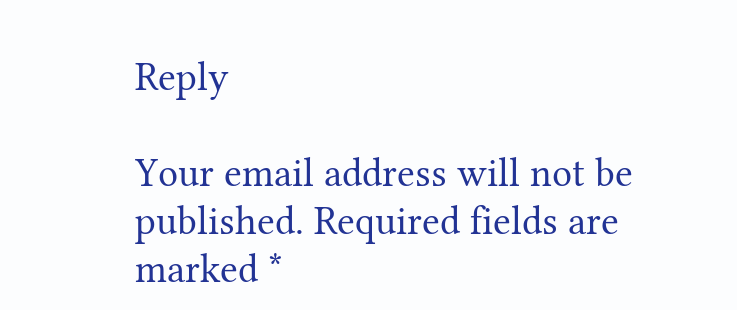Reply

Your email address will not be published. Required fields are marked *